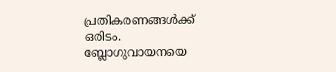പ്രതികരണങ്ങള്‍ക്ക് ഒരിടം. ബ്ലോഗുവായനയെ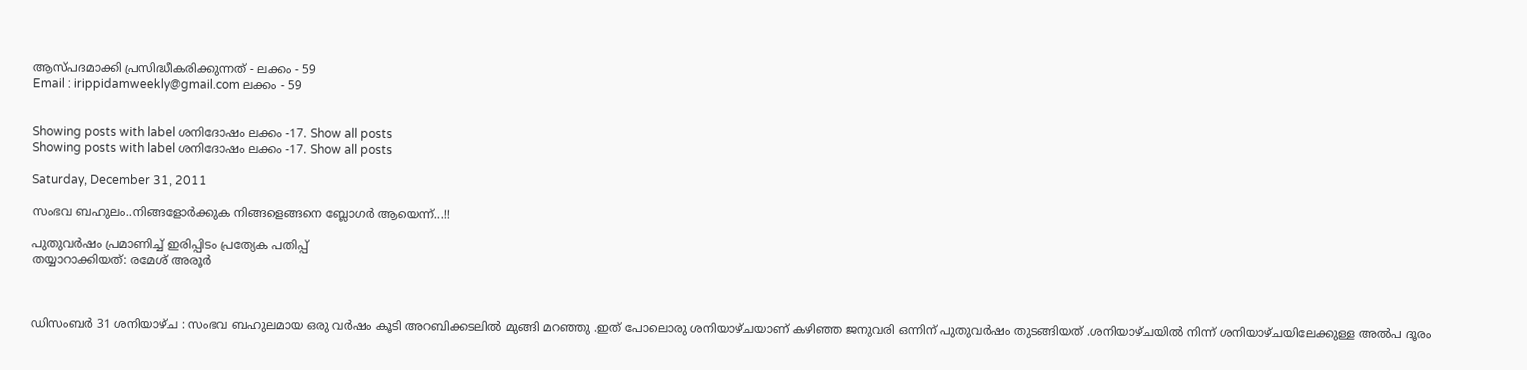ആസ്പദമാക്കി പ്രസിദ്ധീകരിക്കുന്നത് - ലക്കം - 59
Email : irippidamweekly@gmail.com ലക്കം - 59


Showing posts with label ശനിദോഷം ലക്കം -17. Show all posts
Showing posts with label ശനിദോഷം ലക്കം -17. Show all posts

Saturday, December 31, 2011

സംഭവ ബഹുലം..നിങ്ങളോര്‍ക്കുക നിങ്ങളെങ്ങനെ ബ്ലോഗര്‍ ആയെന്ന്...!!

പുതുവര്‍ഷം പ്രമാണിച്ച് ഇരിപ്പിടം പ്രത്യേക പതിപ്പ്
തയ്യാറാക്കിയത്: രമേശ്‌ അരൂര്‍



ഡിസംബര്‍ 31 ശനിയാഴ്ച : സംഭവ ബഹുലമായ ഒരു വര്‍ഷം കൂടി അറബിക്കടലില്‍ മുങ്ങി മറഞ്ഞു .ഇത് പോലൊരു ശനിയാഴ്ചയാണ് കഴിഞ്ഞ ജനുവരി ഒന്നിന് പുതുവര്‍ഷം തുടങ്ങിയത് .ശനിയാഴ്ചയില്‍ നിന്ന് ശനിയാഴ്ചയിലേക്കുള്ള അല്‍പ ദൂരം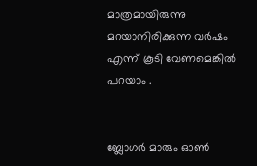മാത്രമായിരുന്നു മറയാനിരിക്കുന്ന വര്‍ഷം എന്ന് കൂടി വേണമെങ്കില്‍ പറയാം .


ബ്ലോഗര്‍ മാരും ഓണ്‍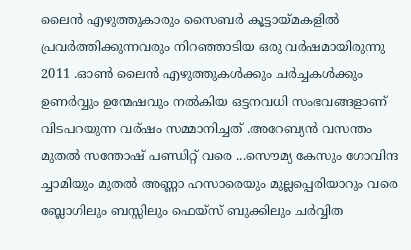ലൈന്‍ എഴുത്തുകാരും സൈബര്‍ കൂട്ടായ്മകളില്‍ പ്രവര്‍ത്തിക്കുന്നവരും നിറഞ്ഞാടിയ ഒരു വര്‍ഷമായിരുന്നു 2011 .ഓണ്‍ ലൈന്‍ എഴുത്തുകള്‍ക്കും ചര്‍ച്ചകള്‍ക്കും ഉണര്‍വ്വും ഉന്മേഷവും നല്‍കിയ ഒട്ടനവധി സംഭവങ്ങളാണ് വിടപറയുന്ന വര്ഷം സമ്മാനിച്ചത് .അറേബ്യന്‍ വസന്തം മുതല്‍ സന്തോഷ്‌ പണ്ഡിറ്റ് വരെ ...സൌമ്യ കേസും ഗോവിന്ദ ച്ചാമിയും മുതല്‍ അണ്ണാ ഹസാരെയും മുല്ലപ്പെരിയാറും വരെ ബ്ലോഗിലും ബസ്സിലും ഫെയ്സ് ബുക്കിലും ചര്‍വ്വിത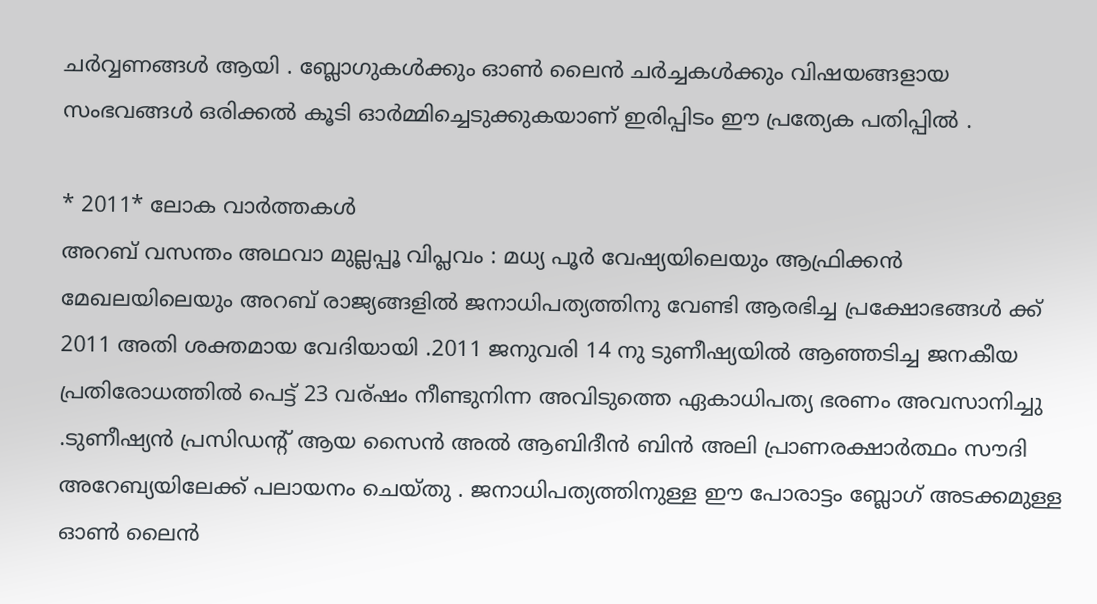ചര്‍വ്വണങ്ങള്‍ ആയി . ബ്ലോഗുകള്‍ക്കും ഓണ്‍ ലൈന്‍ ചര്‍ച്ചകള്‍ക്കും വിഷയങ്ങളായ സംഭവങ്ങള്‍ ഒരിക്കല്‍ കൂടി ഓര്‍മ്മിച്ചെടുക്കുകയാണ് ഇരിപ്പിടം ഈ പ്രത്യേക പതിപ്പില്‍ .

* 2011* ലോക വാര്‍ത്തകള്‍
അറബ് വസന്തം അഥവാ മുല്ലപ്പൂ വിപ്ലവം : മധ്യ പൂര്‍ വേഷ്യയിലെയും ആഫ്രിക്കന്‍ മേഖലയിലെയും അറബ് രാജ്യങ്ങളില്‍ ജനാധിപത്യത്തിനു വേണ്ടി ആരഭിച്ച പ്രക്ഷോഭങ്ങള്‍ ക്ക് 2011 അതി ശക്തമായ വേദിയായി .2011 ജനുവരി 14 നു ടുണീഷ്യയില്‍ ആഞ്ഞടിച്ച ജനകീയ പ്രതിരോധത്തില്‍ പെട്ട് 23 വര്ഷം നീണ്ടുനിന്ന അവിടുത്തെ ഏകാധിപത്യ ഭരണം അവസാനിച്ചു .ടുണീഷ്യന്‍ പ്രസിഡന്‍റ് ആയ സൈന്‍ അല്‍ ആബിദീന്‍ ബിന്‍ അലി പ്രാണരക്ഷാര്‍ത്ഥം സൗദി അറേബ്യയിലേക്ക് പലായനം ചെയ്തു . ജനാധിപത്യത്തിനുള്ള ഈ പോരാട്ടം ബ്ലോഗ്‌ അടക്കമുള്ള ഓണ്‍ ലൈന്‍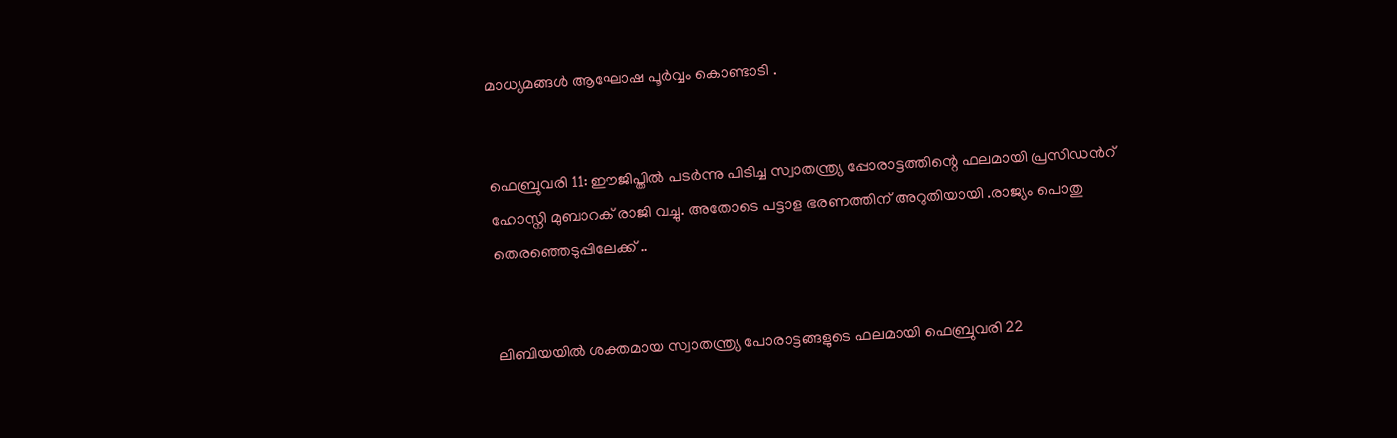മാധ്യമങ്ങള്‍ ആഘോഷ പൂര്‍വ്വം കൊണ്ടാടി .


ഫെബ്രുവരി 11: ഈജിപ്തില്‍ പടര്‍ന്നു പിടിച്ച സ്വാതന്ത്ര്യ പ്പോരാട്ടത്തിന്റെ ഫലമായി പ്രസിഡന്‍റ് ഹോസ്നി മുബാറക്‌ രാജി വച്ചു. അതോടെ പട്ടാള ഭരണത്തിന് അറുതിയായി .രാജ്യം പൊതു തെരഞ്ഞെടുപ്പിലേക്ക് ..


ലിബിയയില്‍ ശക്തമായ സ്വാതന്ത്ര്യ പോരാട്ടങ്ങളുടെ ഫലമായി ഫെബ്രുവരി 22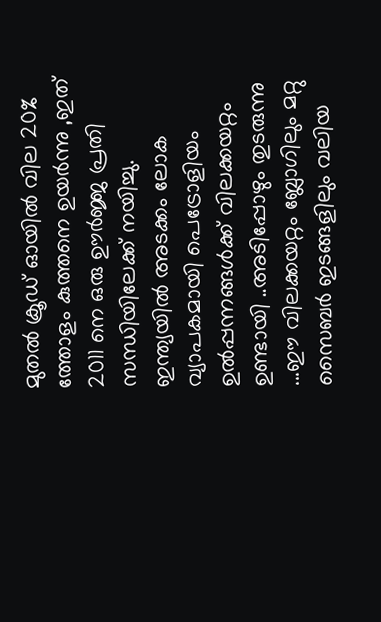മുതല്‍ ക്രൂഡ്‌ ഓയില്‍ വില 20% ത്തോളം കുത്തനെ ഉയര്‍ന്നു ,ഇത് 2011 നെ ഒരു ഊര്‍ജ്ജ പ്രതി സന്ധിയിലേക്ക് നയിച്ചു. ഇന്ത്യയില്‍ അടക്കം ലോക വ്യാപകമായി പെട്രോളിയം ഉല്‍പ്പന്നങ്ങള്‍ക്ക് വിലക്കയറ്റം ഉണ്ടായി ..അടിപ്പോഴും തുടരുന്നു ...ഈ വിലക്കയറ്റം ബ്ലോഗിലും മറ്റു സൈബര്‍ ഇടങ്ങളിലും വലിയ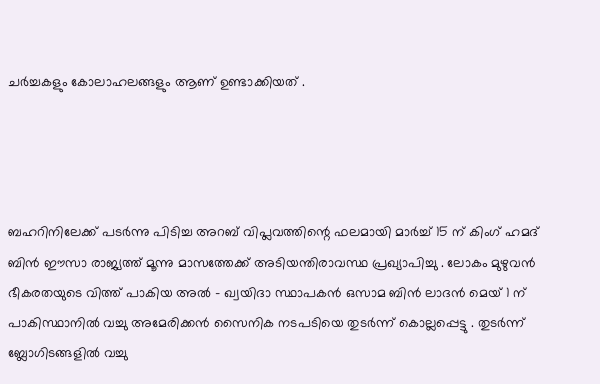ചര്‍ച്ചകളും കോലാഹലങ്ങളും ആണ് ഉണ്ടാക്കിയത് .




ബഹറിനിലേക്ക് പടര്‍ന്നു പിടിച്ച അറബ് വിപ്ലവത്തിന്റെ ഫലമായി മാര്‍ച്ച് 15 ന് കിംഗ്‌ ഹമദ്‌ ബിന്‍ ഈസാ രാജ്യത്ത് മൂന്നു മാസത്തേക്ക് അടിയന്തിരാവസ്ഥ പ്രഖ്യാപിച്ചു . ലോകം മുഴുവന്‍ ഭീകരതയുടെ വിത്ത്‌ പാകിയ അല്‍ - ഖ്വയിദാ സ്ഥാപകന്‍ ഒസാമ ബിന്‍ ലാദന്‍ മെയ്‌ 1 ന് പാകിസ്ഥാനില്‍ വച്ചു അമേരിക്കന്‍ സൈനിക നടപടിയെ തുടര്‍ന്ന് കൊല്ലപ്പെട്ടു . തുടര്‍ന്ന് ബ്ലോഗിടങ്ങളില്‍ വച്ചു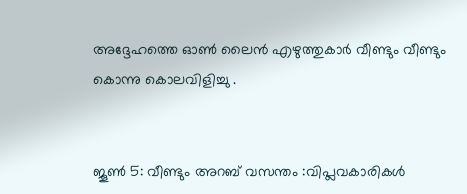അദ്ദേഹത്തെ ഓണ്‍ ലൈന്‍ എഴുത്തുകാര്‍ വീണ്ടും വീണ്ടും കൊന്നു കൊലവിളിച്ചു .


ജൂണ്‍ 5: വീണ്ടും അറബ് വസന്തം :വിപ്ലവകാരികള്‍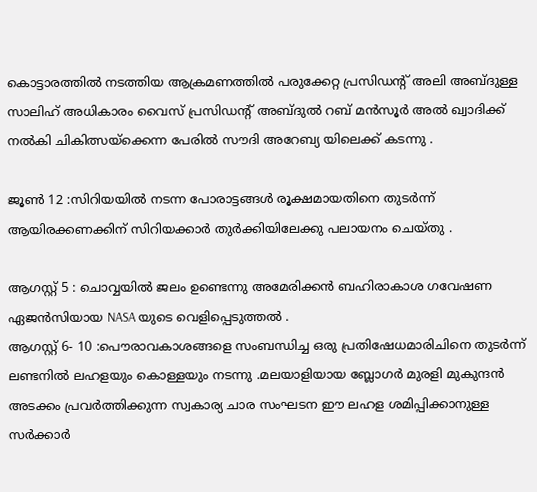കൊട്ടാരത്തില്‍ നടത്തിയ ആക്രമണത്തില്‍ പരുക്കേറ്റ പ്രസിഡന്‍റ് അലി അബ്ദുള്ള സാലിഹ് അധികാരം വൈസ്‌ പ്രസിഡന്‍റ് അബ്ദുല്‍ റബ്‌ മന്‍സൂര്‍ അല്‍ ഖ്വാദിക്ക് നല്‍കി ചികിത്സയ്ക്കെന്ന പേരില്‍ സൗദി അറേബ്യ യിലെക്ക് കടന്നു .

ജൂണ്‍ 12 :സിറിയയില്‍ നടന്ന പോരാട്ടങ്ങള്‍ രൂക്ഷമായതിനെ തുടര്‍ന്ന് ആയിരക്കണക്കിന് സിറിയക്കാര്‍ തുര്‍ക്കിയിലേക്കു പലായനം ചെയ്തു .

ആഗസ്റ്റ്‌ 5 : ചൊവ്വയില്‍ ജലം ഉണ്ടെന്നു അമേരിക്കന്‍ ബഹിരാകാശ ഗവേഷണ ഏജന്‍സിയായ NASA യുടെ വെളിപ്പെടുത്തല്‍ .
ആഗസ്റ്റ്‌ 6- 10 :പൌരാവകാശങ്ങളെ സംബന്ധിച്ച ഒരു പ്രതിഷേധമാരിചിനെ തുടര്‍ന്ന് ലണ്ടനില്‍ ലഹളയും കൊള്ളയും നടന്നു .മലയാളിയായ ബ്ലോഗര്‍ മുരളി മുകുന്ദന്‍ അടക്കം പ്രവര്‍ത്തിക്കുന്ന സ്വകാര്യ ചാര സംഘടന ഈ ലഹള ശമിപ്പിക്കാനുള്ള സര്‍ക്കാര്‍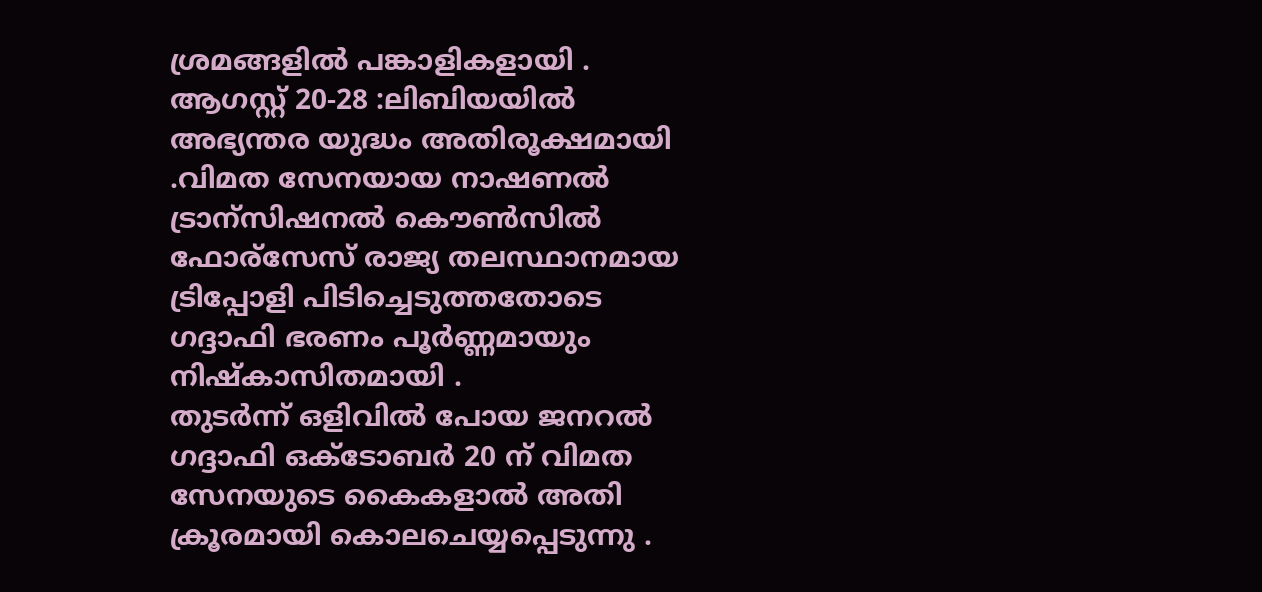ശ്രമങ്ങളില്‍ പങ്കാളികളായി .
ആഗസ്റ്റ്‌ 20-28 :ലിബിയയില്‍ അഭ്യന്തര യുദ്ധം അതിരൂക്ഷമായി .വിമത സേനയായ നാഷണല്‍ ട്രാന്സിഷനല്‍ കൌണ്‍സില്‍ ഫോര്സേസ് രാജ്യ തലസ്ഥാനമായ ട്രിപ്പോളി പിടിച്ചെടുത്തതോടെ ഗദ്ദാഫി ഭരണം പൂര്‍ണ്ണമായും നിഷ്കാസിതമായി .
തുടര്‍ന്ന് ഒളിവില്‍ പോയ ജനറല്‍ ഗദ്ദാഫി ഒക്ടോബര്‍ 20 ന് വിമത സേനയുടെ കൈകളാല്‍ അതി ക്രൂരമായി കൊലചെയ്യപ്പെടുന്നു .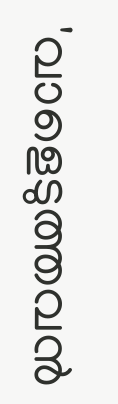'വാളെടുത്തവന്‍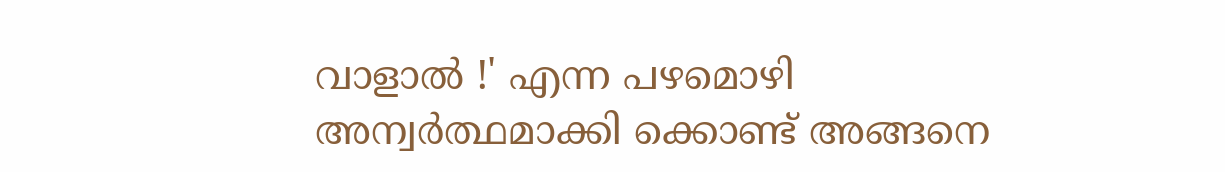വാളാല്‍ !' എന്ന പഴമൊഴി അന്വര്‍ത്ഥമാക്കി ക്കൊണ്ട് അങ്ങനെ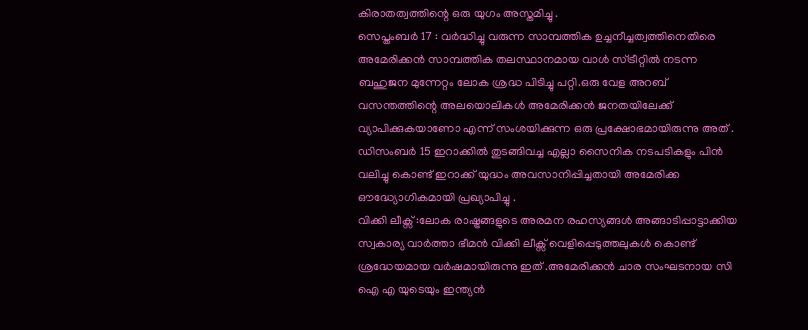കിരാതത്വത്തിന്റെ ഒരു യുഗം അസ്തമിച്ചു .
സെപ്തംബര്‍ 17 : വര്‍ദ്ധിച്ചു വരുന്ന സാമ്പത്തിക ഉച്ചനീച്ചത്വത്തിനെതിരെ അമേരിക്കന്‍ സാമ്പത്തിക തലസ്ഥാനമായ വാള്‍ സ്ട്രീറ്റില്‍ നടന്ന ബഹുജന മുന്നേറ്റം ലോക ശ്രദ്ധ പിടിച്ചു പറ്റി.ഒരു വേള അറബ് വസന്തത്തിന്റെ അലയൊലികള്‍ അമേരിക്കന്‍ ജനതയിലേക്ക് വ്യാപിക്കുകയാണോ എന്ന് സംശയിക്കുന്ന ഒരു പ്രക്ഷോഭമായിരുന്നു അത് .
ഡിസംബര്‍ 15 ഇറാക്കില്‍ തുടങ്ങിവച്ച എല്ലാ സൈനിക നടപടികളും പിന്‍ വലിച്ചു കൊണ്ട് ഇറാക്ക് യുദ്ധം അവസാനിപ്പിച്ചതായി അമേരിക്ക ഔദ്ധ്യോഗികമായി പ്രഖ്യാപിച്ചു .
വിക്കി ലീക്സ്‌ :ലോക രാഷ്ട്രങ്ങളുടെ അരമന രഹസ്യങ്ങള്‍ അങ്ങാടിപ്പാട്ടാക്കിയ സ്വകാര്യ വാര്‍ത്താ ഭീമന്‍ വിക്കി ലീക്സ്‌ വെളിപ്പെടുത്തലുകള്‍ കൊണ്ട് ശ്രദ്ധേയമായ വര്‍ഷമായിരുന്നു ഇത് .അമേരിക്കന്‍ ചാര സംഘടനായ സി ഐ എ യുടെയും ഇന്ത്യന്‍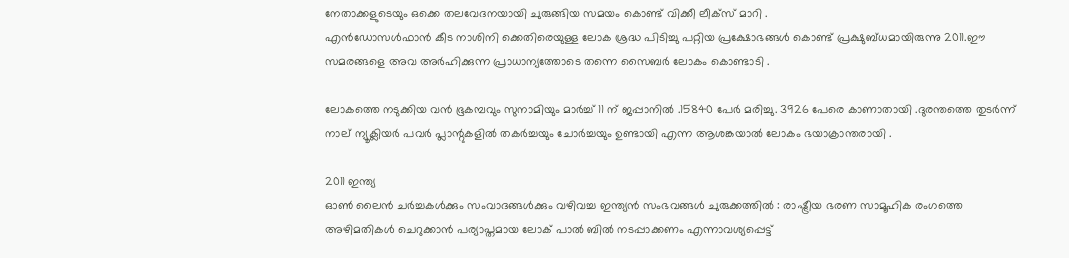നേതാക്കളുടെയും ഒക്കെ തലവേദനയായി ചുരുങ്ങിയ സമയം കൊണ്ട് വിക്കീ ലീക്സ്‌ മാറി .
എന്‍ഡോസള്‍ഫാന്‍ കീട നാശിനി ക്കെതിരെയുള്ള ലോക ശ്രദ്ധ പിടിച്ചു പറ്റിയ പ്രക്ഷോഭങ്ങള്‍ കൊണ്ട് പ്രക്ഷുബ്ധമായിരുന്നു 2011.ഈ സമരങ്ങളെ അവ അര്‍ഹിക്കുന്ന പ്രാധാന്യത്തോടെ തന്നെ സൈബര്‍ ലോകം കൊണ്ടാടി .

ലോകത്തെ നടുക്കിയ വന്‍ ഭൂകമ്പവും സുനാമിയും മാര്‍ച്ച് 11 ന് ജപ്പാനില്‍ .15840 പേര്‍ മരിച്ചു. 3926 പേരെ കാണാതായി .ദുരന്തത്തെ തുടര്‍ന്ന് നാല് ന്യൂക്ലിയര്‍ പവര്‍ പ്ലാന്റുകളില്‍ തകര്‍ച്ചയും ചോര്‍ച്ചയും ഉണ്ടായി എന്ന ആശങ്കയാല്‍ ലോകം ഭയാക്രാന്തരായി .

2011 ഇന്ത്യ
ഓണ്‍ ലൈന്‍ ചര്‍ച്ചകള്‍ക്കും സംവാദങ്ങള്‍ക്കും വഴിവച്ച ഇന്ത്യന്‍ സംഭവങ്ങള്‍ ചുരുക്കത്തില്‍ : രാഷ്ട്രീയ ഭരണ സാമൂഹിക രംഗത്തെ അഴിമതികള്‍ ചെറുക്കാന്‍ പര്യാപ്തമായ ലോക് പാല്‍ ബില്‍ നടപ്പാക്കണം എന്നാവശ്യപ്പെട്ട്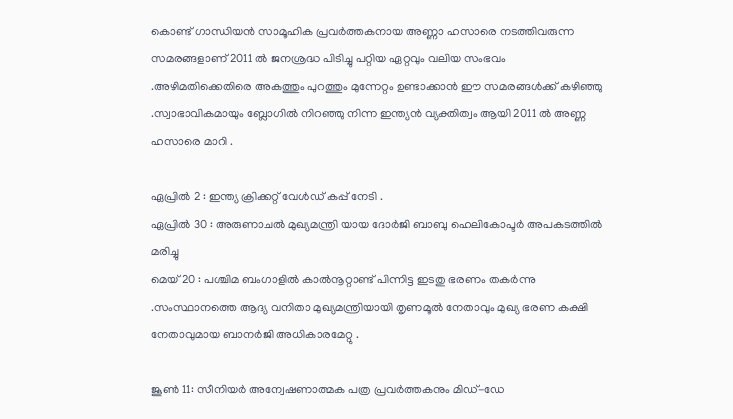കൊണ്ട് ഗാന്ധിയന്‍ സാമൂഹിക പ്രവര്‍ത്തകനായ അണ്ണാ ഹസാരെ നടത്തിവരുന്ന സമരങ്ങളാണ് 2011 ല്‍ ജനശ്രദ്ധ പിടിച്ചു പറ്റിയ ഏറ്റവും വലിയ സംഭവം .അഴിമതിക്കെതിരെ അകത്തും പുറത്തും മുന്നേറ്റം ഉണ്ടാക്കാന്‍ ഈ സമരങ്ങള്‍ക്ക് കഴിഞ്ഞു .സ്വാഭാവികമായും ബ്ലോഗില്‍ നിറഞ്ഞു നിന്ന ഇന്ത്യന്‍ വ്യക്തിത്വം ആയി 2011 ല്‍ അണ്ണ ഹസാരെ മാറി .

ഏപ്രില്‍ 2 : ഇന്ത്യ ക്രിക്കറ്റ് വേള്‍ഡ്‌ കപ്പ് നേടി .
ഏപ്രില്‍ 30 : അരുണാചല്‍ മുഖ്യമന്ത്രി യായ ദോര്‍ജി ബാബു ഹെലികോപ്ടര്‍ അപകടത്തില്‍ മരിച്ചു
മെയ്‌ 20 : പശ്ചിമ ബംഗാളില്‍ കാല്‍നൂറ്റാണ്ട് പിന്നിട്ട ഇടതു ഭരണം തകര്‍ന്നു .സംസ്ഥാനത്തെ ആദ്യ വനിതാ മുഖ്യമന്ത്രിയായി തൃണമൂല്‍ നേതാവും മുഖ്യ ഭരണ കക്ഷി നേതാവുമായ ബാനര്‍ജി അധികാരമേറ്റു .

ജൂണ്‍ 11: സീനിയര്‍ അന്വേഷണാത്മക പത്ര പ്രവര്‍ത്തകനും മിഡ്-ഡേ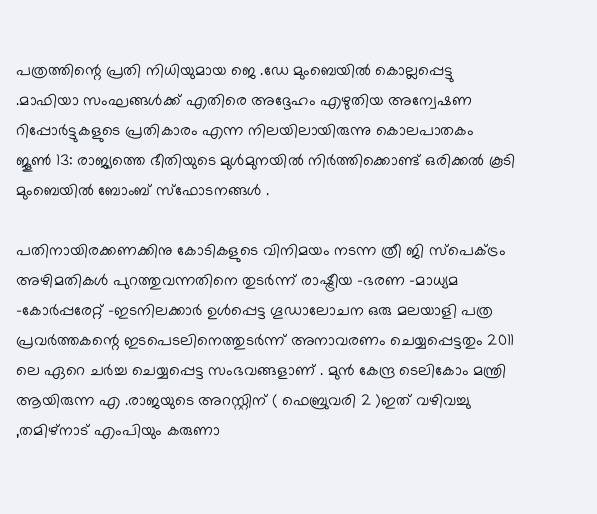പത്രത്തിന്റെ പ്രതി നിധിയുമായ ജെ .ഡേ മുംബെയില്‍ കൊല്ലപ്പെട്ടു .മാഫിയാ സംഘങ്ങള്‍ക്ക് എതിരെ അദ്ദേഹം എഴുതിയ അന്വേഷണ റിപ്പോര്‍ട്ടുകളുടെ പ്രതികാരം എന്ന നിലയിലായിരുന്നു കൊലപാതകം
ജൂണ്‍ 13: രാജ്യത്തെ ഭീതിയുടെ മുള്‍മുനയില്‍ നിര്‍ത്തിക്കൊണ്ട് ഒരിക്കല്‍ കൂടി മുംബെയില്‍ ബോംബ്‌ സ്ഫോടനങ്ങള്‍ .

പതിനായിരക്കണക്കിനു കോടികളുടെ വിനിമയം നടന്ന ത്രീ ജി സ്പെക്ട്രം അഴിമതികള്‍ പുറത്തുവന്നതിനെ തുടര്‍ന്ന് രാഷ്ട്രീയ -ഭരണ -മാധ്യമ -കോര്‍പ്പരേറ്റ് -ഇടനിലക്കാര്‍ ഉള്‍പ്പെട്ട ഗൂഡാലോചന ഒരു മലയാളി പത്ര പ്രവര്‍ത്തകന്റെ ഇടപെടലിനെത്തുടര്‍ന്ന് അനാവരണം ചെയ്യപ്പെട്ടതും 2011 ലെ ഏറെ ചര്‍ച്ച ചെയ്യപ്പെട്ട സംഭവങ്ങളാണ് . മുന്‍ കേന്ദ്ര ടെലികോം മന്ത്രി ആയിരുന്ന എ .രാജയുടെ അറസ്റ്റിന് ( ഫെബ്രുവരി 2 )ഇത് വഴിവച്ചു ,തമിഴ്നാട് എംപിയും കരുണാ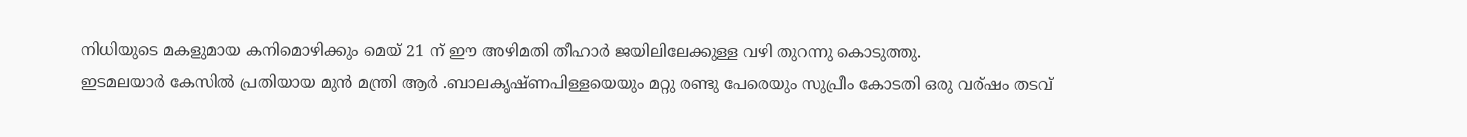നിധിയുടെ മകളുമായ കനിമൊഴിക്കും മെയ്‌ 21 ന് ഈ അഴിമതി തീഹാര്‍ ജയിലിലേക്കുള്ള വഴി തുറന്നു കൊടുത്തു.
ഇടമലയാര്‍ കേസില്‍ പ്രതിയായ മുന്‍ മന്ത്രി ആര്‍ .ബാലകൃഷ്ണപിള്ളയെയും മറ്റു രണ്ടു പേരെയും സുപ്രീം കോടതി ഒരു വര്ഷം തടവ്‌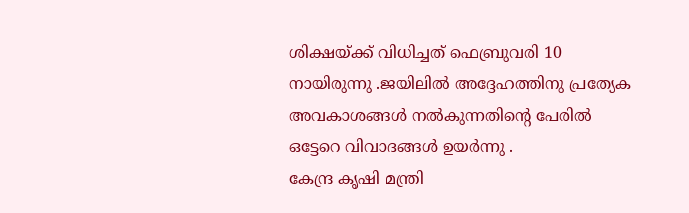ശിക്ഷയ്ക്ക് വിധിച്ചത് ഫെബ്രുവരി 10 നായിരുന്നു .ജയിലില്‍ അദ്ദേഹത്തിനു പ്രത്യേക അവകാശങ്ങള്‍ നല്‍കുന്നതിന്റെ പേരില്‍ ഒട്ടേറെ വിവാദങ്ങള്‍ ഉയര്‍ന്നു .
കേന്ദ്ര കൃഷി മന്ത്രി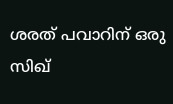ശരത് പവാറിന് ഒരു സിഖ്‌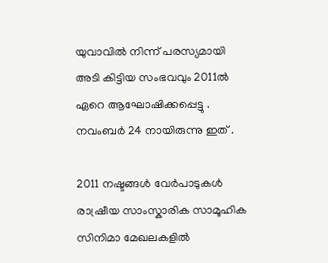യുവാവില്‍ നിന്ന് പരസ്യമായി അടി കിട്ടിയ സംഭവവും 2011ല്‍ ഏറെ ആഘോഷിക്കപ്പെട്ടു . നവംബര്‍ 24 നായിരുന്നു ഇത് .

2011 നഷ്ടങ്ങള്‍ വേര്‍പാടുകള്‍
രാഷ്രീയ സാംസ്കാരിക സാമൂഹിക സിനിമാ മേഖലകളില്‍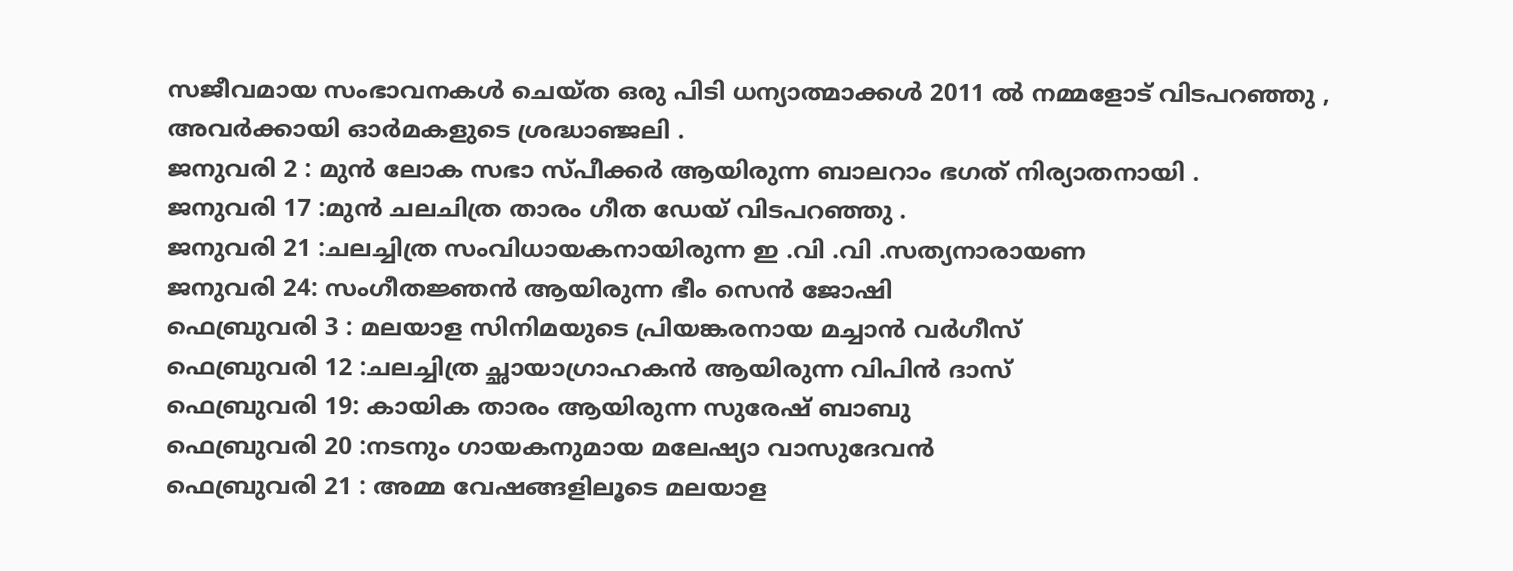സജീവമായ സംഭാവനകള്‍ ചെയ്ത ഒരു പിടി ധന്യാത്മാക്കള്‍ 2011 ല്‍ നമ്മളോട് വിടപറഞ്ഞു , അവര്‍ക്കായി ഓര്‍മകളുടെ ശ്രദ്ധാഞ്ജലി .
ജനുവരി 2 : മുന്‍ ലോക സഭാ സ്പീക്കര്‍ ആയിരുന്ന ബാലറാം ഭഗത് നിര്യാതനായി .
ജനുവരി 17 :മുന്‍ ചലചിത്ര താരം ഗീത ഡേയ് വിടപറഞ്ഞു .
ജനുവരി 21 :ചലച്ചിത്ര സംവിധായകനായിരുന്ന ഇ .വി .വി .സത്യനാരായണ
ജനുവരി 24: സംഗീതജ്ഞന്‍ ആയിരുന്ന ഭീം സെന്‍ ജോഷി
ഫെബ്രുവരി 3 : മലയാള സിനിമയുടെ പ്രിയങ്കരനായ മച്ചാന്‍ വര്‍ഗീസ്‌
ഫെബ്രുവരി 12 :ചലച്ചിത്ര ച്ഛായാഗ്രാഹകന്‍ ആയിരുന്ന വിപിന്‍ ദാസ്‌
ഫെബ്രുവരി 19: കായിക താരം ആയിരുന്ന സുരേഷ് ബാബു
ഫെബ്രുവരി 20 :നടനും ഗായകനുമായ മലേഷ്യാ വാസുദേവന്‍
ഫെബ്രുവരി 21 : അമ്മ വേഷങ്ങളിലൂടെ മലയാള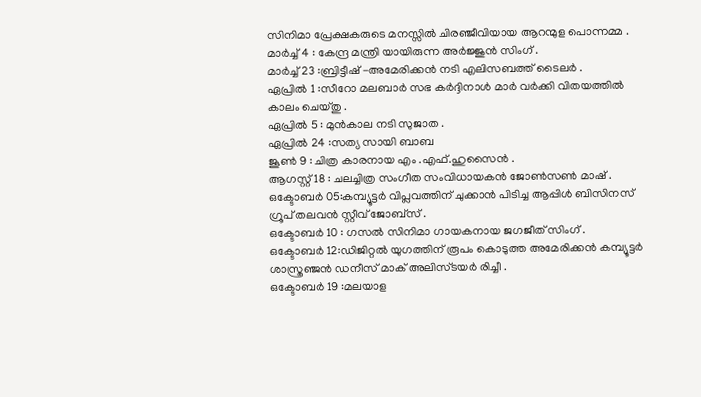സിനിമാ പ്രേക്ഷകരുടെ മനസ്സില്‍ ചിരഞ്ജീവിയായ ആറന്മുള പൊന്നമ്മ .
മാര്‍ച്ച് 4 : കേന്ദ്ര മന്ത്രി യായിരുന്ന അര്‍ജ്ജുന്‍ സിംഗ് .
മാര്‍ച്ച് 23 :ബ്രിട്ടീഷ്‌ -അമേരിക്കന്‍ നടി എലിസബത്ത്‌ ടൈലര്‍ .
ഏപ്രില്‍ 1 :സീറോ മലബാര്‍ സഭ കര്‍ദ്ദിനാള്‍ മാര്‍ വര്‍ക്കി വിതയത്തില്‍ കാലം ചെയ്തു .
ഏപ്രില്‍ 5 : മുന്‍കാല നടി സുജാത .
ഏപ്രില്‍ 24 :സത്യ സായി ബാബ
ജൂണ്‍ 9 : ചിത്ര കാരനായ എം .എഫ്.ഹുസൈന്‍ .
ആഗസ്റ്റ്‌ 18 : ചലച്ചിത്ര സംഗീത സംവിധായകന്‍ ജോണ്‍സണ്‍ മാഷ്‌ .
ഒക്ടോബര്‍ 05:കമ്പ്യൂട്ടര്‍ വിപ്ലവത്തിന് ചുക്കാന്‍ പിടിച്ച ആപ്പിള്‍ ബിസിനസ് ഗ്രൂപ്‌ തലവന്‍ സ്റ്റീവ് ജോബ്സ് .
ഒക്ടോബര്‍ 10 : ഗസല്‍ സിനിമാ ഗായകനായ ജഗജീത്‌ സിംഗ് .
ഒക്ടോബര്‍ 12:ഡിജിറ്റല്‍ യുഗത്തിന് രൂപം കൊടുത്ത അമേരിക്കന്‍ കമ്പ്യൂട്ടര്‍ ശാസ്ത്രഞ്ജന്‍ ഡനീസ് മാക് അലിസ്ടയര്‍ രിച്ചീ .
ഒക്ടോബര്‍ 19 :മലയാള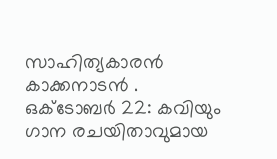സാഹിത്യകാരന്‍ കാക്കനാടന്‍ .
ഒക്ടോബര്‍ 22: കവിയും ഗാന രചയിതാവുമായ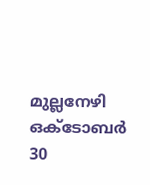മുല്ലനേഴി
ഒക്ടോബര്‍ 30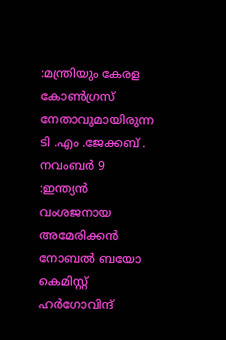:മന്ത്രിയും കേരള കോണ്‍ഗ്രസ് നേതാവുമായിരുന്ന ടി .എം .ജേക്കബ്‌ .
നവംബര്‍ 9 :ഇന്ത്യന്‍ വംശജനായ അമേരിക്കന്‍ നോബല്‍ ബയോ കെമിസ്റ്റ് ഹര്‍ഗോവിന്ദ്‌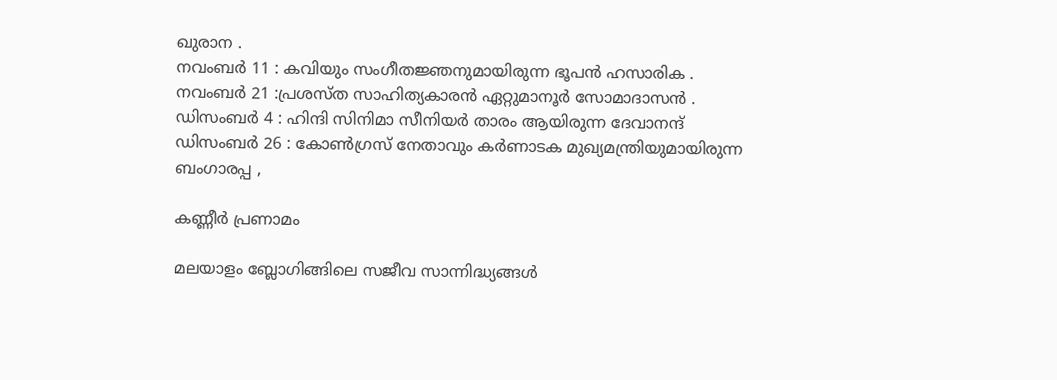ഖുരാന .
നവംബര്‍ 11 : കവിയും സംഗീതജ്ഞനുമായിരുന്ന ഭൂപന്‍ ഹസാരിക .
നവംബര്‍ 21 :പ്രശസ്ത സാഹിത്യകാരന്‍ ഏറ്റുമാനൂര്‍ സോമാദാസന്‍ .
ഡിസംബര്‍ 4 : ഹിന്ദി സിനിമാ സീനിയര്‍ താരം ആയിരുന്ന ദേവാനന്ദ്‌
ഡിസംബര്‍ 26 : കോണ്‍ഗ്രസ് നേതാവും കര്‍ണാടക മുഖ്യമന്ത്രിയുമായിരുന്ന ബംഗാരപ്പ ,

കണ്ണീര്‍ പ്രണാമം

മലയാളം ബ്ലോഗിങ്ങിലെ സജീവ സാന്നിദ്ധ്യങ്ങള്‍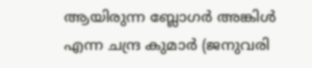ആയിരുന്ന ബ്ലോഗര്‍ അങ്കിള്‍ എന്ന ചന്ദ്ര കുമാര്‍ (ജനുവരി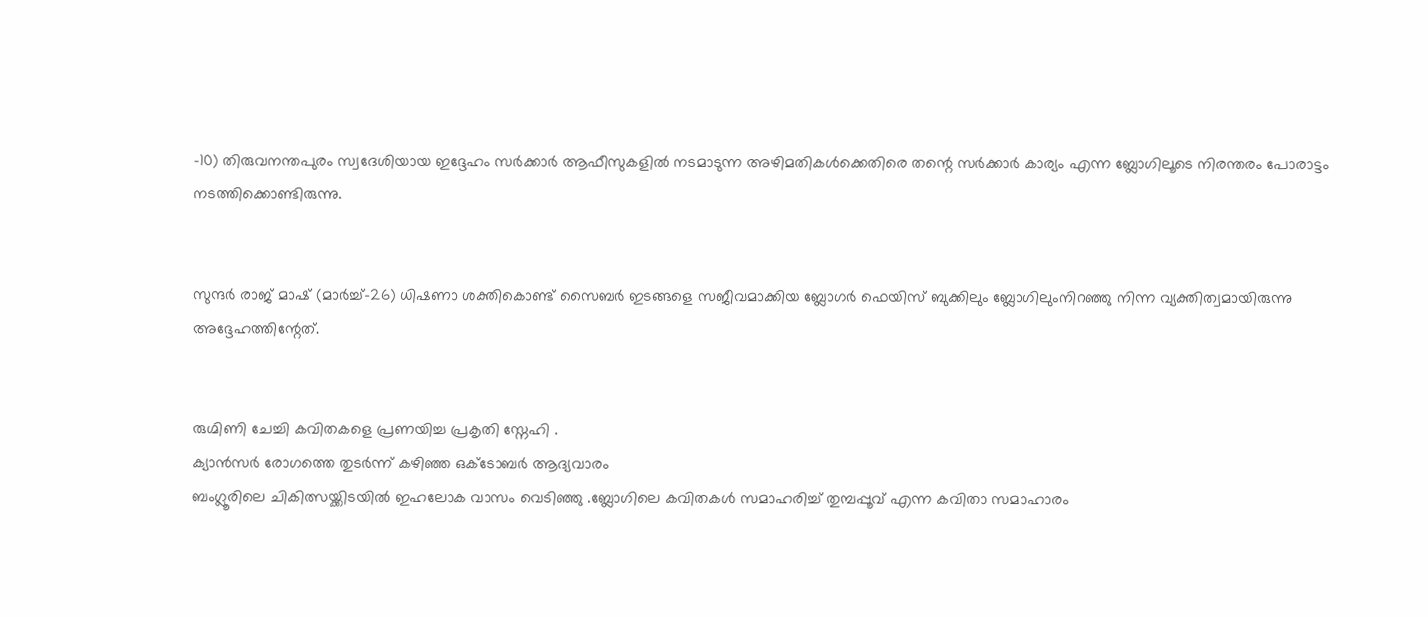-10) തിരുവനന്തപുരം സ്വദേശിയായ ഇദ്ദേഹം സര്‍ക്കാര്‍ ആഫീസുകളില്‍ നടമാടുന്ന അഴിമതികള്‍ക്കെതിരെ തന്റെ സര്‍ക്കാര്‍ കാര്യം എന്ന ബ്ലോഗിലൂടെ നിരന്തരം പോരാട്ടം നടത്തിക്കൊണ്ടിരുന്നു.


സുന്ദര്‍ രാജ് മാഷ്‌ (മാര്‍ച്ച്-26) ധിഷണാ ശക്തികൊണ്ട് സൈബര്‍ ഇടങ്ങളെ സജീവമാക്കിയ ബ്ലോഗര്‍ ഫെയിസ് ബുക്കിലും ബ്ലോഗിലുംനിറഞ്ഞു നിന്ന വ്യക്തിത്വമായിരുന്നു അദ്ദേഹത്തിന്റേത്.


രുഗ്മിണി ചേച്ചി കവിതകളെ പ്രണയിച്ച പ്രകൃതി സ്നേഹി .
ക്യാന്‍സര്‍ രോഗത്തെ തുടര്‍ന്ന് കഴിഞ്ഞ ഒക്ടോബര്‍ ആദ്യവാരം
ബംഗ്ലൂരിലെ ചികിത്സയ്ക്കിടയില്‍ ഇഹലോക വാസം വെടിഞ്ഞു .ബ്ലോഗിലെ കവിതകള്‍ സമാഹരിച്ച്‌ തുമ്പപ്പൂവ് എന്ന കവിതാ സമാഹാരം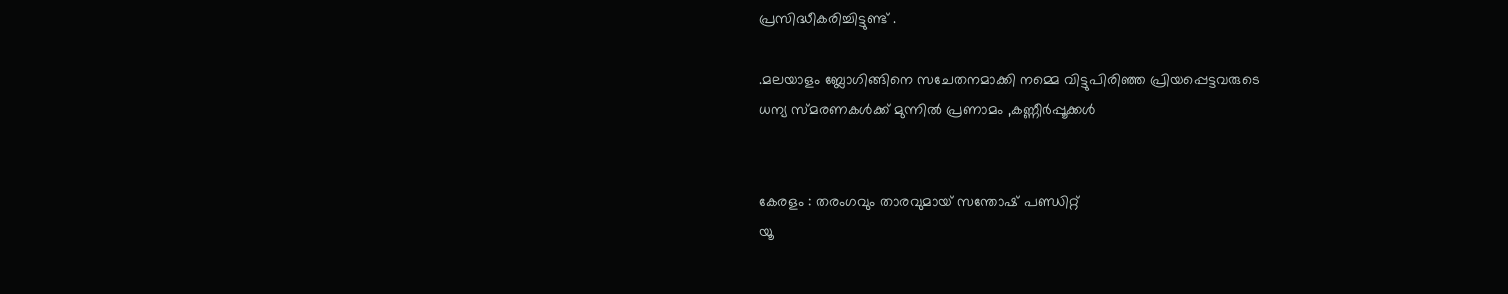പ്രസിദ്ധീകരിച്ചിട്ടുണ്ട് .

.മലയാളം ബ്ലോഗിങ്ങിനെ സചേതനമാക്കി നമ്മെ വിട്ടുപിരിഞ്ഞ പ്രിയപ്പെട്ടവരുടെ
ധന്യ സ്മരണകള്‍ക്ക് മുന്നില്‍ പ്രണാമം ,കണ്ണീര്‍പ്പൂക്കള്‍


കേരളം : തരംഗവും താരവുമായ്‌ സന്തോഷ്‌ പണ്ഡിറ്റ്‌
യൂ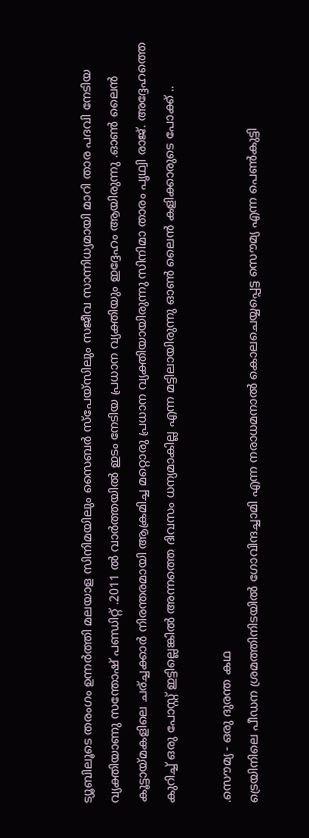ട്യൂബിലൂടെ തരംഗം ഉന്നര്‍ത്തി മലയാള സിനിമയിലും സൈബര്‍ സ്പേയ്സിലും സജീവ സാന്നിധ്യമായി മാറി താര പദവി നേടിയ വ്യക്തിയാണു സന്തോഷ്‌ പണ്ഡിറ്റ്‌ .2011 ല്‍ വാര്‍ത്തയില്‍ ഇടം നേടിയ പ്രധാന വ്യക്തിയും ഇദ്ദേഹം ആയിരുന്നു .ഓണ്‍ ലൈന്‍ കൂട്ടായ്മകളിലെ ചര്ച്ചക്കാര്‍ നിരന്തരമായി ആക്രമിച്ച മറ്റൊരു പ്രധാന വ്യക്തിയായിരുന്നു സിനിമാ താരം പൃഥ്വി രാജ്. അദ്ദേഹത്തെ കുറിച്ച് ഒരു പോസ്റ്റ്‌ ഇട്ടില്ലെങ്കില്‍ അന്നത്തെ ദിവസം ധന്യമാകില്ല എന്ന മട്ടിലായിരുന്നു ഓണ്‍ ലൈന്‍ കളിക്കാരുടെ പോക്ക് ..

.സൌമ്യ - ഒരു ദുരന്ത കഥ
ട്രെയിനിലെ പീഡന ശ്രമത്തിനിടയില്‍ ഗോവിന്ദച്ചാമി എന്ന നരാധമനാല്‍ കൊലചെയ്യപ്പെട്ട സൌമ്യ എന്ന പെണ്‍കുട്ടി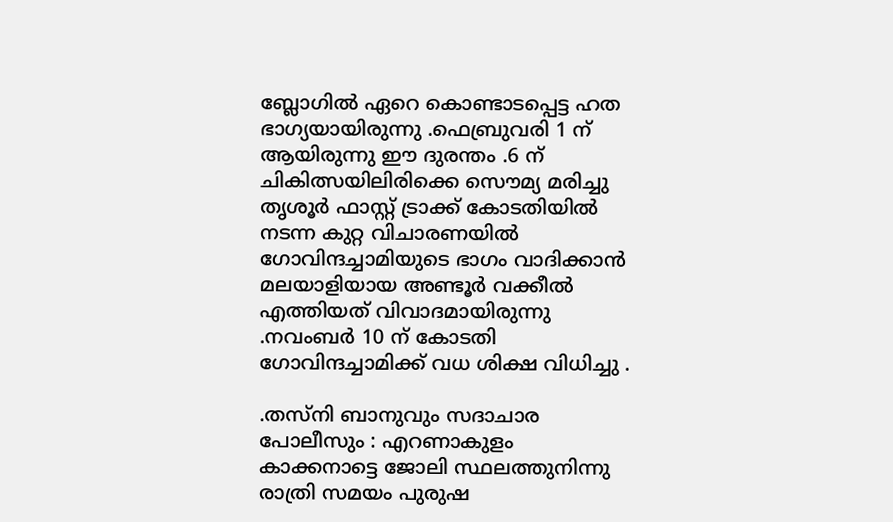ബ്ലോഗില്‍ ഏറെ കൊണ്ടാടപ്പെട്ട ഹത ഭാഗ്യയായിരുന്നു .ഫെബ്രുവരി 1 ന് ആയിരുന്നു ഈ ദുരന്തം .6 ന് ചികിത്സയിലിരിക്കെ സൌമ്യ മരിച്ചു തൃശൂര്‍ ഫാസ്റ്റ്‌ ട്രാക്ക്‌ കോടതിയില്‍ നടന്ന കുറ്റ വിചാരണയില്‍ ഗോവിന്ദച്ചാമിയുടെ ഭാഗം വാദിക്കാന്‍ മലയാളിയായ അണ്ടൂര്‍ വക്കീല്‍ എത്തിയത് വിവാദമായിരുന്നു .നവംബര്‍ 10 ന് കോടതി ഗോവിന്ദച്ചാമിക്ക് വധ ശിക്ഷ വിധിച്ചു .

.തസ്നി ബാനുവും സദാചാര പോലീസും : എറണാകുളം കാക്കനാട്ടെ ജോലി സ്ഥലത്തുനിന്നു രാത്രി സമയം പുരുഷ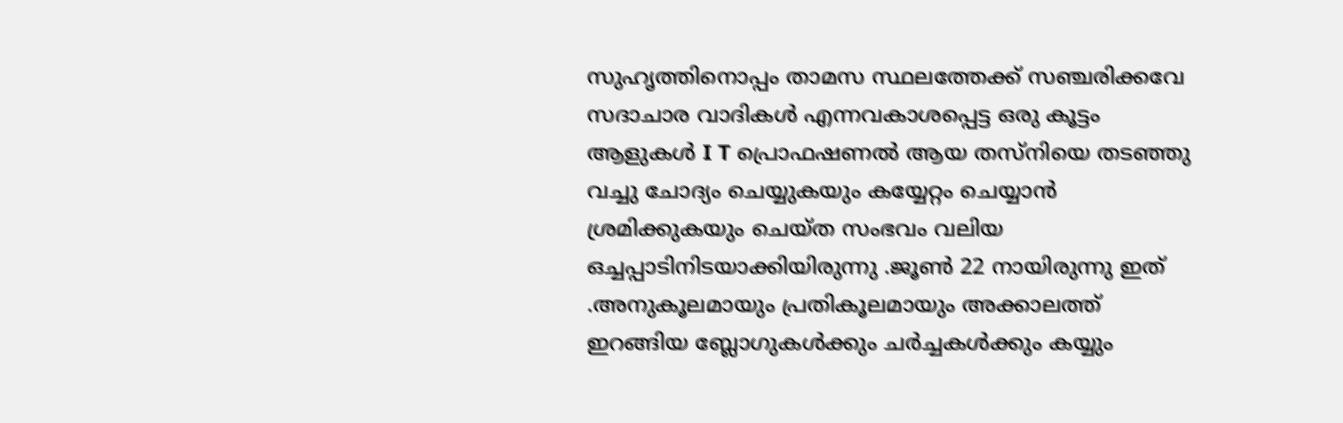സുഹൃത്തിനൊപ്പം താമസ സ്ഥലത്തേക്ക് സഞ്ചരിക്കവേ സദാചാര വാദികള്‍ എന്നവകാശപ്പെട്ട ഒരു കൂട്ടം ആളുകള്‍ I T പ്രൊഫഷണല്‍ ആയ തസ്നിയെ തടഞ്ഞു വച്ചു ചോദ്യം ചെയ്യുകയും കയ്യേറ്റം ചെയ്യാന്‍ ശ്രമിക്കുകയും ചെയ്ത സംഭവം വലിയ ഒച്ചപ്പാടിനിടയാക്കിയിരുന്നു .ജൂണ്‍ 22 നായിരുന്നു ഇത് .അനുകൂലമായും പ്രതികൂലമായും അക്കാലത്ത് ഇറങ്ങിയ ബ്ലോഗുകള്‍ക്കും ചര്‍ച്ചകള്‍ക്കും കയ്യും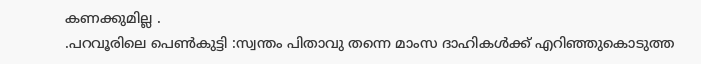കണക്കുമില്ല .
.പറവൂരിലെ പെണ്‍കുട്ടി :സ്വന്തം പിതാവു തന്നെ മാംസ ദാഹികള്‍ക്ക് എറിഞ്ഞുകൊടുത്ത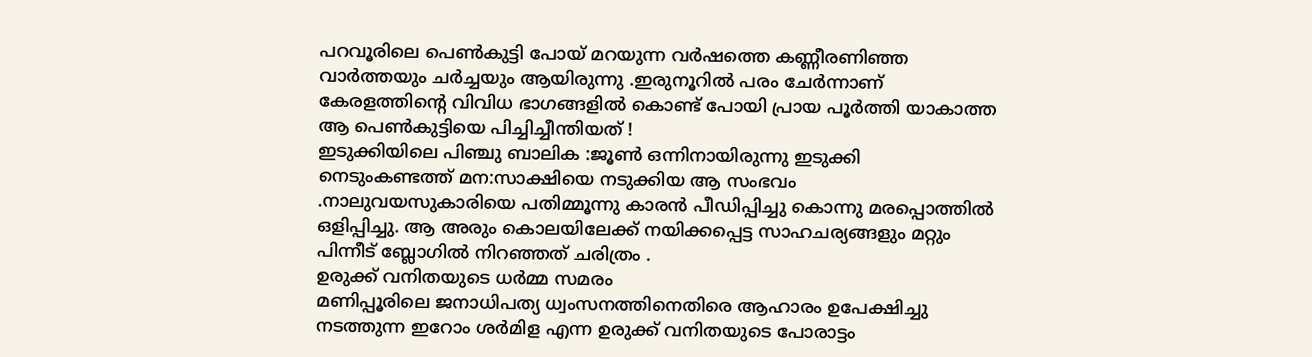പറവൂരിലെ പെണ്‍കുട്ടി പോയ്‌ മറയുന്ന വര്‍ഷത്തെ കണ്ണീരണിഞ്ഞ വാര്‍ത്തയും ചര്‍ച്ചയും ആയിരുന്നു .ഇരുനൂറില്‍ പരം ചേര്‍ന്നാണ് കേരളത്തിന്റെ വിവിധ ഭാഗങ്ങളില്‍ കൊണ്ട് പോയി പ്രായ പൂര്‍ത്തി യാകാത്ത ആ പെണ്‍കുട്ടിയെ പിച്ചിച്ചീന്തിയത് !
ഇടുക്കിയിലെ പിഞ്ചു ബാലിക :ജൂണ്‍ ഒന്നിനായിരുന്നു ഇടുക്കി നെടുംകണ്ടത്ത് മന:സാക്ഷിയെ നടുക്കിയ ആ സംഭവം .നാലുവയസുകാരിയെ പതിമ്മൂന്നു കാരന്‍ പീഡിപ്പിച്ചു കൊന്നു മരപ്പൊത്തില്‍ ഒളിപ്പിച്ചു. ആ അരും കൊലയിലേക്ക് നയിക്കപ്പെട്ട സാഹചര്യങ്ങളും മറ്റും പിന്നീട് ബ്ലോഗില്‍ നിറഞ്ഞത് ചരിത്രം .
ഉരുക്ക് വനിതയുടെ ധര്‍മ്മ സമരം
മണിപ്പൂരിലെ ജനാധിപത്യ ധ്വംസനത്തിനെതിരെ ആഹാരം ഉപേക്ഷിച്ചു നടത്തുന്ന ഇറോം ശര്‍മിള എന്ന ഉരുക്ക് വനിതയുടെ പോരാട്ടം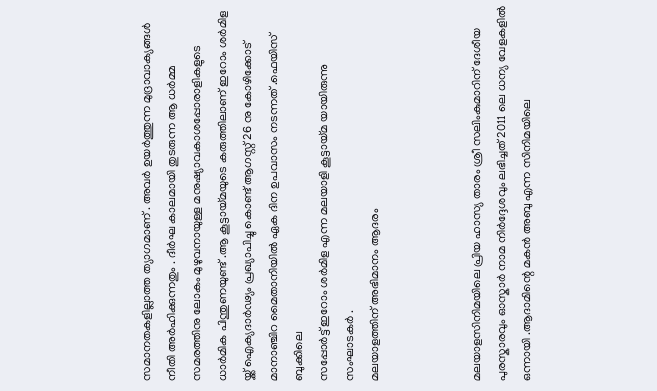സമാനതകളില്ലാത്ത ത്യാഗമാണ് . അവര്‍ ഉയര്‍ത്തുന്ന മുദ്രാവാക്യങ്ങള്‍ നീതി അര്‍ഹിക്കുന്നതും . ദീര്‍ഘ കാലമായി തുടരുന്ന ആ ധര്‍മ്മ സമരത്തിനു ലോകം മുഴുവനായുള്ള മനുഷ്യാവകാശപ്പോരാളികളുടെ ധാര്‍മിക പിന്തുണയുണ്ട് .ആ കൂട്ടായ്മയുടെ കരുത്തിലാണ് ഇറോം ശര്‍മിള യ്ക്ക് ഐക്യദാര്‍ഢ്യം പ്രഖ്യാപിച്ചു കൊണ്ട് ആഗസ്റ്റ്‌ 26 നു കോഴിക്കോട് മാനാഞ്ചിറ മൈതാനിയില്‍ ഏക ദിന ഉപവാസം നടന്നത് .ഫെയിസ് ബുക്കിലെ
സപ്പോര്‍ട്ട് ഇറോം ശര്‍മിള എന്ന മലയാളി കൂട്ടായ്മ യായിരുന്നു സംഘാടകര്‍ .
മലയാളത്തിന് അഭിമാനം ആദരം



മലയാളസിനിമയിലെ പ്രിയ ഹാസ്യ താരം ശ്രീ സലിംകുമാറിന് ദേശീയ പുരസ്കാരവും ഓസ്കാര്‍ നാമ നിര്‍ദ്ദേശവും ലഭിച്ചത് 2011 ലെ ധന്യ വേളകളില്‍ ഒന്നായി .ആദാമിന്റെ മകന്‍ അബു എന്ന സിനിമയിലെ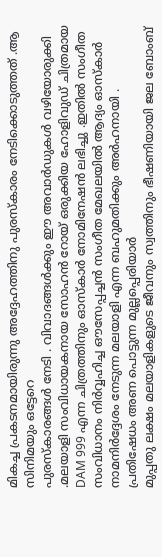മികച്ച പ്രകടനമായിരുന്നു അദ്ദേഹത്തിനു പുരസ്കാരം നേടിക്കൊടുത്തത് .ആ സിനിമയും ഒട്ടേറെ
പുരസ്കാരങ്ങള്‍ നേടി . വിവാദങ്ങള്‍ക്കും ഈ അവാര്‍ഡുകള്‍ വഴിയോരുക്കി .മലയാളി സംവിധായകനായ സോഹന്‍ റോയ്‌ ഒരുക്കിയ ഹോളിവുഡ് ചിത്രമായ DAM 999 എന്ന ചിത്രത്തിനും ഓസ്കാര്‍ നോമിനേഷന്‍ ലഭിച്ചു .ഇതില്‍ സംഗീത സംവിധാനം നിര്‍വ്വഹിച്ച ഔസേപ്പച്ചന്‍ സംഗീത മേഖലയില്‍ ആദ്യം ഓസ്കാര്‍ നാമനിര്‍ദ്ദേശം നേടുന്ന മലയാളി എന്ന ബഹുമതിക്കും അര്‍ഹനായി .
പ്രതിഷേധം അണ പൊട്ടുന്ന മുല്ലപ്പെരിയാര്‍
മുപ്പതു ലക്ഷം മലയാളികളുടെ ജീവനും സ്വത്തിനും ഭീഷണിയായി ജല ബോംബ്‌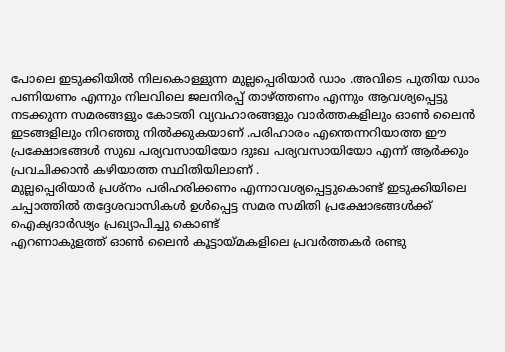പോലെ ഇടുക്കിയില്‍ നിലകൊള്ളുന്ന മുല്ലപ്പെരിയാര്‍ ഡാം .അവിടെ പുതിയ ഡാം പണിയണം എന്നും നിലവിലെ ജലനിരപ്പ്‌ താഴ്ത്തണം എന്നും ആവശ്യപ്പെട്ടു നടക്കുന്ന സമരങ്ങളും കോടതി വ്യവഹാരങ്ങളും വാര്‍ത്തകളിലും ഓണ്‍ ലൈന്‍ ഇടങ്ങളിലും നിറഞ്ഞു നില്‍ക്കുകയാണ് .പരിഹാരം എന്തെന്നറിയാത്ത ഈ പ്രക്ഷോഭങ്ങള്‍ സുഖ പര്യവസായിയോ ദുഃഖ പര്യവസായിയോ എന്ന് ആര്‍ക്കും പ്രവചിക്കാന്‍ കഴിയാത്ത സ്ഥിതിയിലാണ് .
മുല്ലപ്പെരിയാര്‍ പ്രശ്നം പരിഹരിക്കണം എന്നാവശ്യപ്പെട്ടുകൊണ്ട് ഇടുക്കിയിലെ ചപ്പാത്തില്‍ തദ്ദേശവാസികള്‍ ഉള്‍പ്പെട്ട സമര സമിതി പ്രക്ഷോഭങ്ങള്‍ക്ക് ഐക്യദാര്‍ഢ്യം പ്രഖ്യാപിച്ചു കൊണ്ട്
എറണാകുളത്ത് ഓണ്‍ ലൈന്‍ കൂട്ടായ്മകളിലെ പ്രവര്‍ത്തകര്‍ രണ്ടു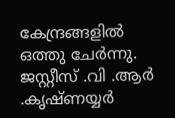കേന്ദ്രങ്ങളില്‍ ഒത്തു ചേര്‍ന്നു.
ജസ്റ്റീസ്‌ .വി .ആര്‍ .കൃഷ്ണയ്യര്‍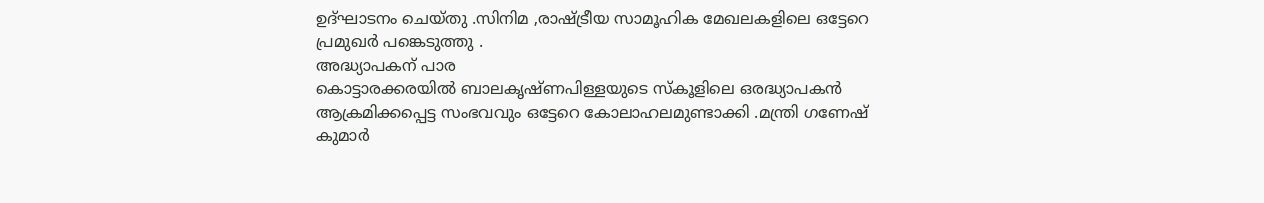ഉദ്ഘാടനം ചെയ്തു .സിനിമ ,രാഷ്ട്രീയ സാമൂഹിക മേഖലകളിലെ ഒട്ടേറെ പ്രമുഖര്‍ പങ്കെടുത്തു .
അദ്ധ്യാപകന് പാര
കൊട്ടാരക്കരയില്‍ ബാലകൃഷ്ണപിള്ളയുടെ സ്കൂളിലെ ഒരദ്ധ്യാപകന്‍ ആക്രമിക്കപ്പെട്ട സംഭവവും ഒട്ടേറെ കോലാഹലമുണ്ടാക്കി .മന്ത്രി ഗണേഷ്‌ കുമാര്‍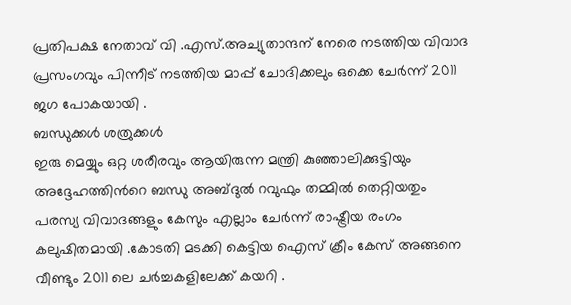പ്രതിപക്ഷ നേതാവ് വി .എസ്.അച്യുതാന്ദന് നേരെ നടത്തിയ വിവാദ പ്രസംഗവും പിന്നീട് നടത്തിയ മാപ്പ് ചോദിക്കലും ഒക്കെ ചേര്‍ന്ന് 2011 ജഗ പോകയായി .
ബന്ധുക്കള്‍ ശത്രുക്കള്‍
ഇരു മെയ്യും ഒറ്റ ശരീരവും ആയിരുന്ന മന്ത്രി കുഞ്ഞാലിക്കുട്ടിയും അദ്ദേഹത്തിന്‍റെ ബന്ധു അബ്ദുല്‍ റവുഫും തമ്മില്‍ തെറ്റിയതും പരസ്യ വിവാദങ്ങളും കേസും എല്ലാം ചേര്‍ന്ന് രാഷ്ട്രീയ രംഗം കലുഷിതമായി .കോടതി മടക്കി കെട്ടിയ ഐസ് ക്രീം കേസ് അങ്ങനെ വീണ്ടും 2011 ലെ ചര്‍ച്ചകളിലേക്ക് കയറി .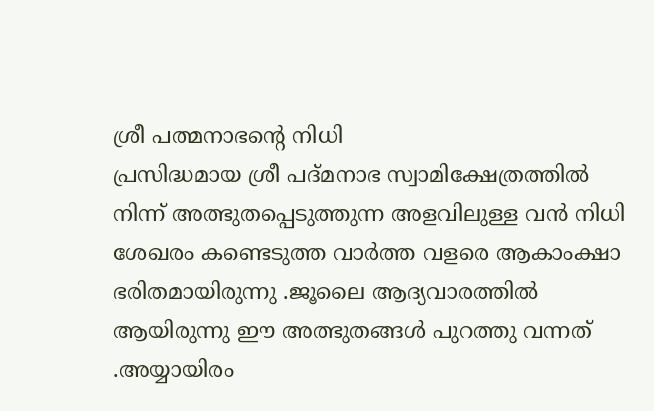ശ്രീ പത്മനാഭന്റെ നിധി
പ്രസിദ്ധമായ ശ്രീ പദ്മനാഭ സ്വാമിക്ഷേത്രത്തില്‍ നിന്ന് അത്ഭുതപ്പെടുത്തുന്ന അളവിലുള്ള വന്‍ നിധി ശേഖരം കണ്ടെടുത്ത വാര്‍ത്ത വളരെ ആകാംക്ഷാ ഭരിതമായിരുന്നു .ജൂലൈ ആദ്യവാരത്തില്‍ ആയിരുന്നു ഈ അത്ഭുതങ്ങള്‍ പുറത്തു വന്നത് .അയ്യായിരം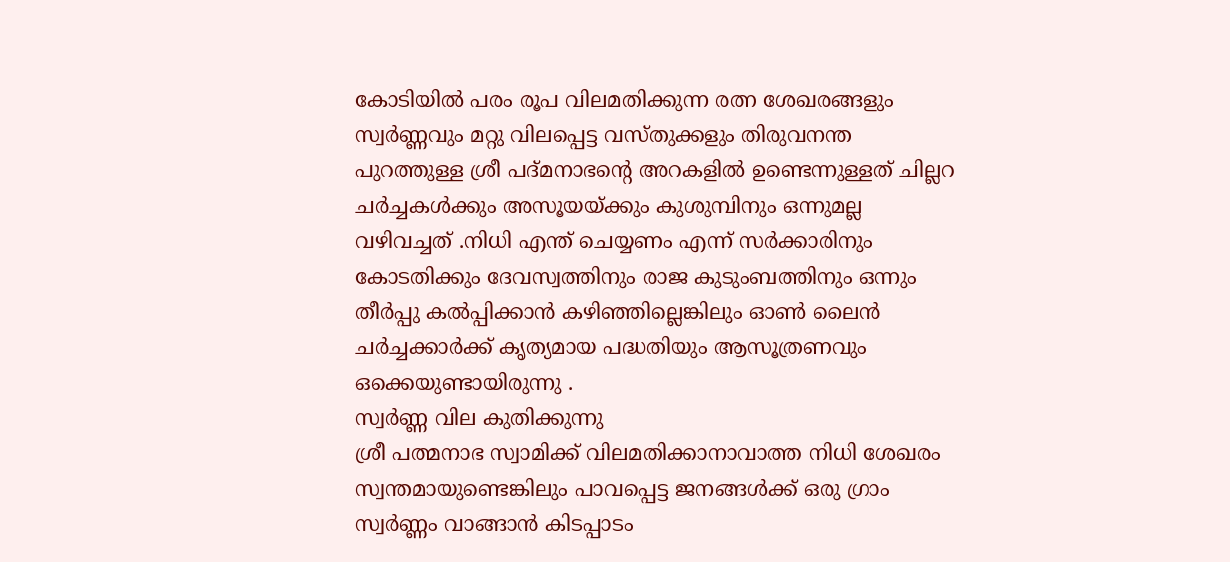കോടിയില്‍ പരം രൂപ വിലമതിക്കുന്ന രത്ന ശേഖരങ്ങളും സ്വര്‍ണ്ണവും മറ്റു വിലപ്പെട്ട വസ്തുക്കളും തിരുവനന്ത പുറത്തുള്ള ശ്രീ പദ്മനാഭന്റെ അറകളില്‍ ഉണ്ടെന്നുള്ളത് ചില്ലറ ചര്‍ച്ചകള്‍ക്കും അസൂയയ്ക്കും കുശുമ്പിനും ഒന്നുമല്ല വഴിവച്ചത് .നിധി എന്ത് ചെയ്യണം എന്ന് സര്‍ക്കാരിനും കോടതിക്കും ദേവസ്വത്തിനും രാജ കുടുംബത്തിനും ഒന്നും തീര്‍പ്പു കല്‍പ്പിക്കാന്‍ കഴിഞ്ഞില്ലെങ്കിലും ഓണ്‍ ലൈന്‍ ചര്‍ച്ചക്കാര്‍ക്ക് കൃത്യമായ പദ്ധതിയും ആസൂത്രണവും ഒക്കെയുണ്ടായിരുന്നു .
സ്വര്‍ണ്ണ വില കുതിക്കുന്നു
ശ്രീ പത്മനാഭ സ്വാമിക്ക് വിലമതിക്കാനാവാത്ത നിധി ശേഖരം സ്വന്തമായുണ്ടെങ്കിലും പാവപ്പെട്ട ജനങ്ങള്‍ക്ക്‌ ഒരു ഗ്രാം സ്വര്‍ണ്ണം വാങ്ങാന്‍ കിടപ്പാടം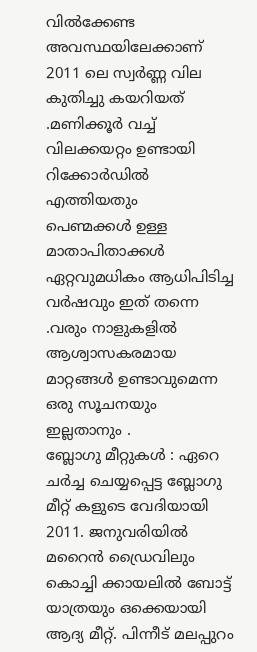വില്‍ക്കേണ്ട അവസ്ഥയിലേക്കാണ് 2011 ലെ സ്വര്‍ണ്ണ വില കുതിച്ചു കയറിയത് .മണിക്കൂര്‍ വച്ച് വിലക്കയറ്റം ഉണ്ടായി റിക്കോര്‍ഡില്‍ എത്തിയതും
പെണ്മക്കള്‍ ഉള്ള മാതാപിതാക്കള്‍ ഏറ്റവുമധികം ആധിപിടിച്ച വര്‍ഷവും ഇത് തന്നെ .വരും നാളുകളില്‍ ആശ്വാസകരമായ മാറ്റങ്ങള്‍ ഉണ്ടാവുമെന്ന ഒരു സൂചനയും ഇല്ലതാനും .
ബ്ലോഗു മീറ്റുകള്‍ : ഏറെ ചര്‍ച്ച ചെയ്യപ്പെട്ട ബ്ലോഗു മീറ്റ്‌ കളുടെ വേദിയായി 2011. ജനുവരിയില്‍ മറൈന്‍ ഡ്രൈവിലും കൊച്ചി ക്കായലില്‍ ബോട്ട് യാത്രയും ഒക്കെയായി ആദ്യ മീറ്റ്. പിന്നീട് മലപ്പുറം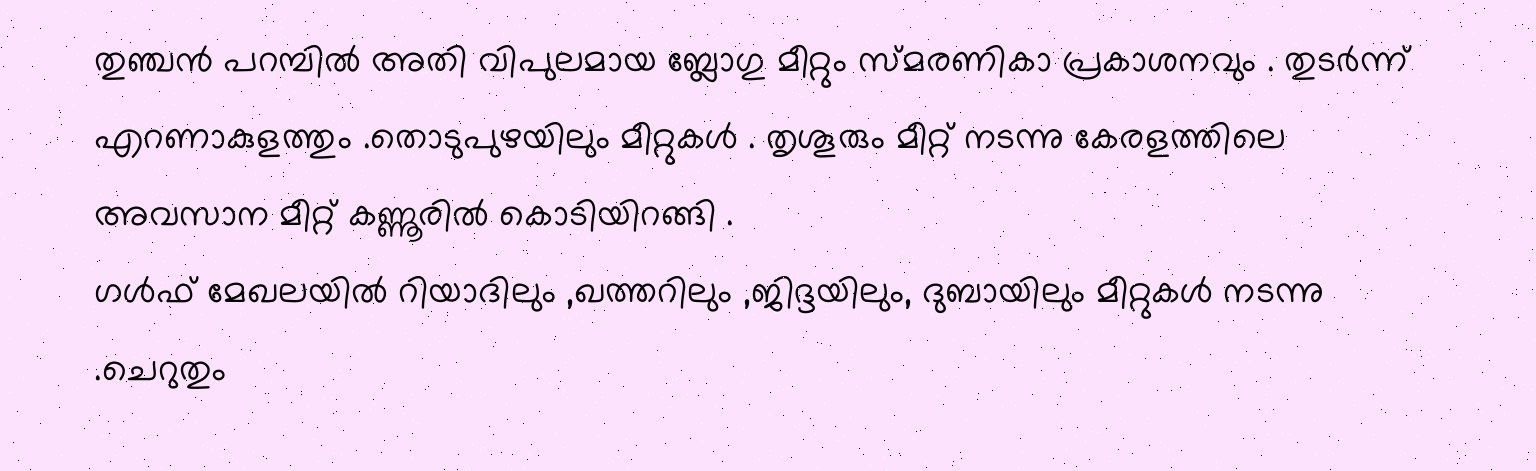തുഞ്ചന്‍ പറമ്പില്‍ അതി വിപുലമായ ബ്ലോഗു മീറ്റും സ്മരണികാ പ്രകാശനവും . തുടര്‍ന്ന് എറണാകുളത്തും .തൊടുപുഴയിലും മീറ്റുകള്‍ . തൃശൂരും മീറ്റ്‌ നടന്നു കേരളത്തിലെ അവസാന മീറ്റ്‌ കണ്ണൂരില്‍ കൊടിയിറങ്ങി .
ഗള്‍ഫ്‌ മേഖലയില്‍ റിയാദിലും ,ഖത്തറിലും ,ജിദ്ദയിലും, ദുബായിലും മീറ്റുകള്‍ നടന്നു .ചെറുതും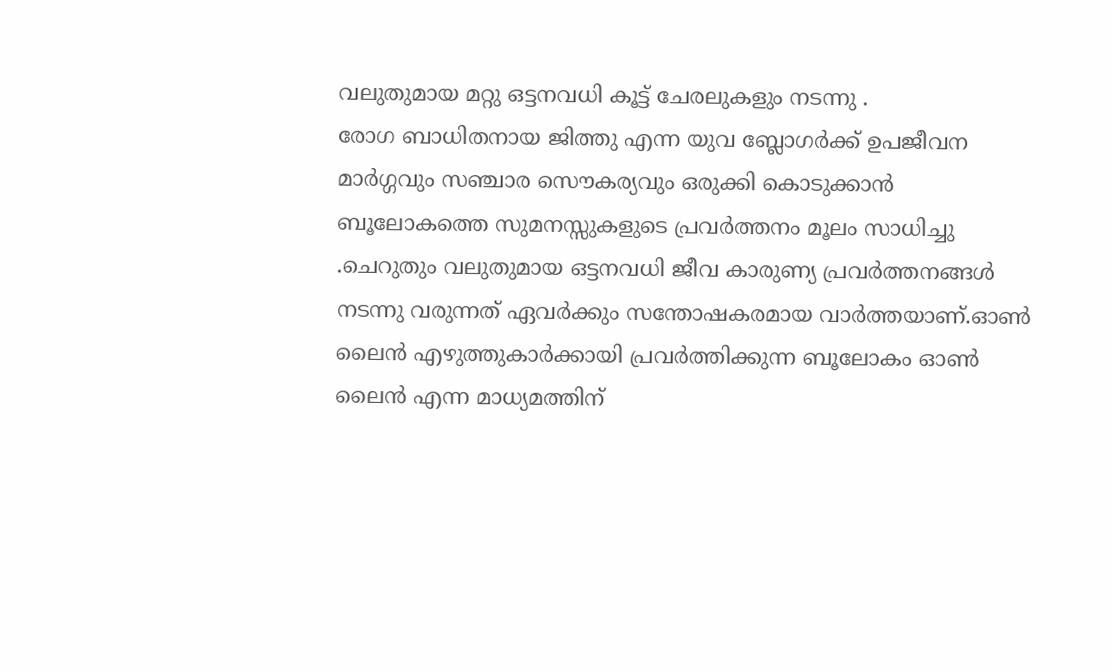വലുതുമായ മറ്റു ഒട്ടനവധി കൂട്ട് ചേരലുകളും നടന്നു .
രോഗ ബാധിതനായ ജിത്തു എന്ന യുവ ബ്ലോഗര്‍ക്ക് ഉപജീവന മാര്‍ഗ്ഗവും സഞ്ചാര സൌകര്യവും ഒരുക്കി കൊടുക്കാന്‍ ബൂലോകത്തെ സുമനസ്സുകളുടെ പ്രവര്‍ത്തനം മൂലം സാധിച്ചു .ചെറുതും വലുതുമായ ഒട്ടനവധി ജീവ കാരുണ്യ പ്രവര്‍ത്തനങ്ങള്‍ നടന്നു വരുന്നത് ഏവര്‍ക്കും സന്തോഷകരമായ വാര്‍ത്തയാണ്.ഓണ്‍ ലൈന്‍ എഴുത്തുകാര്‍ക്കായി പ്രവര്‍ത്തിക്കുന്ന ബൂലോകം ഓണ്‍ ലൈന്‍ എന്ന മാധ്യമത്തിന്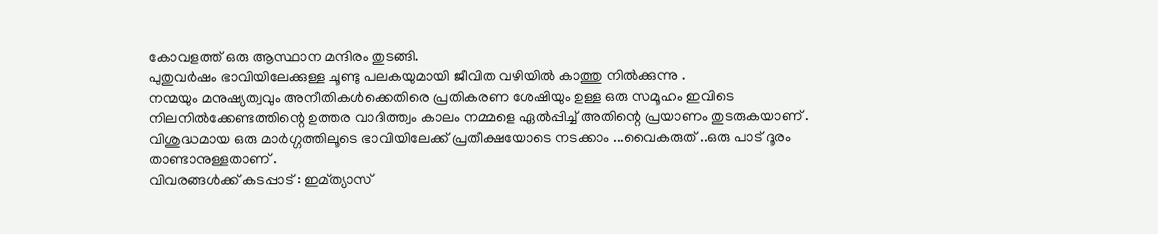കോവളത്ത് ഒരു ആസ്ഥാന മന്ദിരം തുടങ്ങി.
പുതുവര്‍ഷം ഭാവിയിലേക്കുള്ള ചൂണ്ടു പലകയുമായി ജീവിത വഴിയില്‍ കാത്തു നില്‍ക്കുന്നു .
നന്മയും മനുഷ്യത്വവും അനീതികള്‍ക്കെതിരെ പ്രതികരണ ശേഷിയും ഉള്ള ഒരു സമൂഹം ഇവിടെ നിലനില്‍ക്കേണ്ടത്തിന്റെ ഉത്തര വാദിത്ത്വം കാലം നമ്മളെ ഏല്‍പ്പിച്ച് അതിന്റെ പ്രയാണം തുടരുകയാണ് .
വിശുദ്ധമായ ഒരു മാര്‍ഗ്ഗത്തിലൂടെ ഭാവിയിലേക്ക് പ്രതീക്ഷയോടെ നടക്കാം ...വൈകരുത് ..ഒരു പാട് ദൂരം താണ്ടാനുള്ളതാണ് .
വിവരങ്ങള്‍ക്ക് കടപ്പാട് : ഇമ്ത്യാസ്‌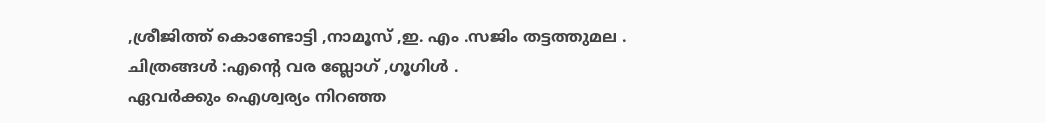,ശ്രീജിത്ത്‌ കൊണ്ടോട്ടി ,നാമൂസ്‌ ,ഇ. എം .സജിം തട്ടത്തുമല .
ചിത്രങ്ങള്‍ :എന്റെ വര ബ്ലോഗ് ,ഗൂഗിള്‍ .
ഏവര്‍ക്കും ഐശ്വര്യം നിറഞ്ഞ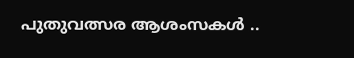പുതുവത്സര ആശംസകള്‍ ..